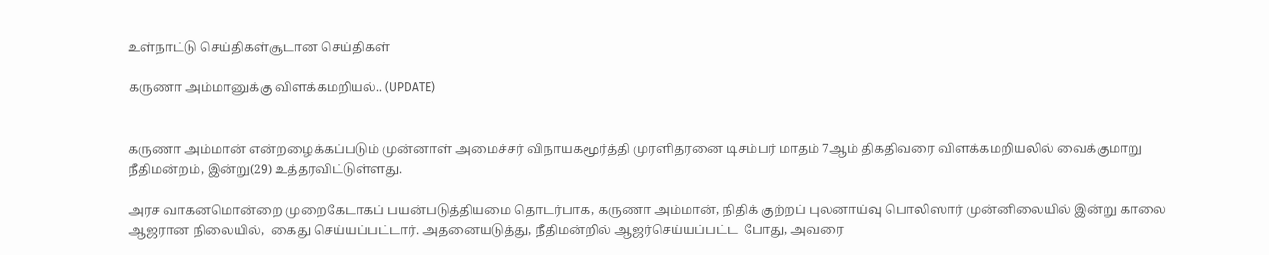உள்நாட்டு செய்திகள்சூடான செய்திகள்

கருணா அம்மானுக்கு விளக்கமறியல்.. (UPDATE)


கருணா அம்மான் என்றழைக்கப்படும் முன்னாள் அமைச்சர் விநாயகமூர்த்தி முரளிதரனை டிசம்பர் மாதம் 7ஆம் திகதிவரை விளக்கமறியலில் வைக்குமாறு நீதிமன்றம், இன்று(29) உத்தரவிட்டுள்ளது.

அரச வாகனமொன்றை முறைகேடாகப் பயன்படுத்தியமை தொடர்பாக, கருணா அம்மான், நிதிக் குற்றப் புலனாய்வு பொலிஸார் முன்னிலையில் இன்று காலை ஆஜரான நிலையில்,  கைது செய்யப்பட்டார். அதனையடுத்து, நீதிமன்றில் ஆஜர்செய்யப்பட்ட  போது, அவரை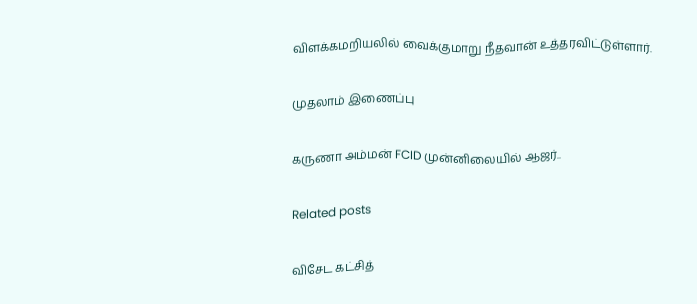விளக்கமறியலில் வைக்குமாறு நீதவான் உத்தரவிட்டுள்ளார்.

முதலாம் இணைப்பு

கருணா அம்மன் FCID முன்னிலையில் ஆஜர்..

Related posts

விசேட கட்சித்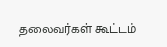தலைவர்கள் கூட்டம்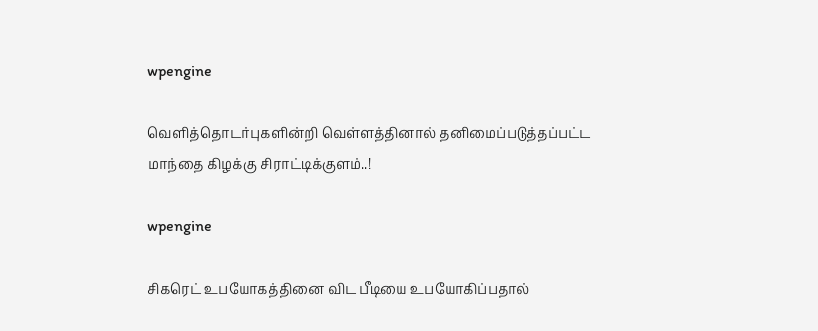wpengine

வெளித்தொடர்புகளின்றி வெள்ளத்தினால் தனிமைப்படுத்தப்பட்ட மாந்தை கிழக்கு சிராட்டிக்குளம்..!

wpengine

சிகரெட் உபயோகத்தினை விட பீடியை உபயோகிப்பதால்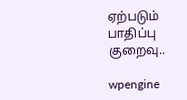ஏற்படும் பாதிப்பு குறைவு..

wpengine